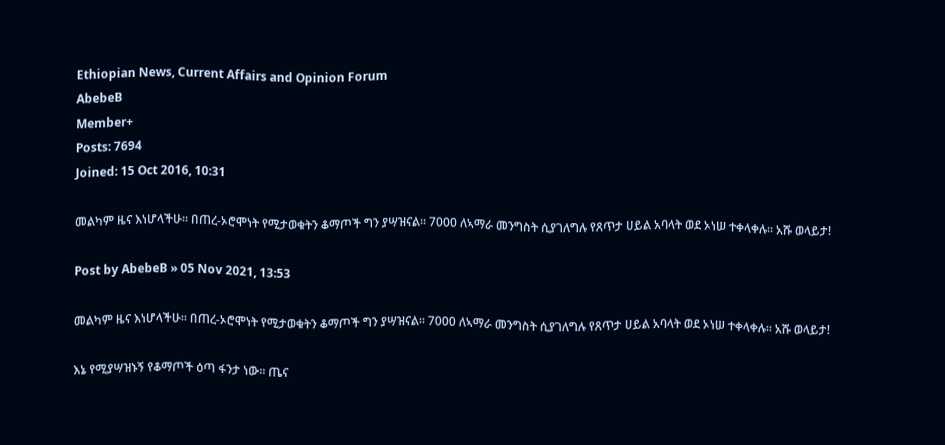Ethiopian News, Current Affairs and Opinion Forum
AbebeB
Member+
Posts: 7694
Joined: 15 Oct 2016, 10:31

መልካም ዜና እነሆላችሁ፡፡ በጠረ-ኦሮሞነት የሚታወቁትን ቆማጦች ግን ያሣዝናል፡፡ 7000 ለኣማራ መንግስት ሲያገለግሉ የጸጥታ ሀይል አባላት ወደ ኦነሠ ተቀላቀሉ፡፡ አሹ ወላይታ!

Post by AbebeB » 05 Nov 2021, 13:53

መልካም ዜና እነሆላችሁ፡፡ በጠረ-ኦሮሞነት የሚታወቁትን ቆማጦች ግን ያሣዝናል፡፡ 7000 ለኣማራ መንግስት ሲያገለግሉ የጸጥታ ሀይል አባላት ወደ ኦነሠ ተቀላቀሉ፡፡ አሹ ወላይታ!

እኔ የሚያሣዝኑኝ የቆማጦች ዕጣ ፋንታ ነው፡፡ ጤና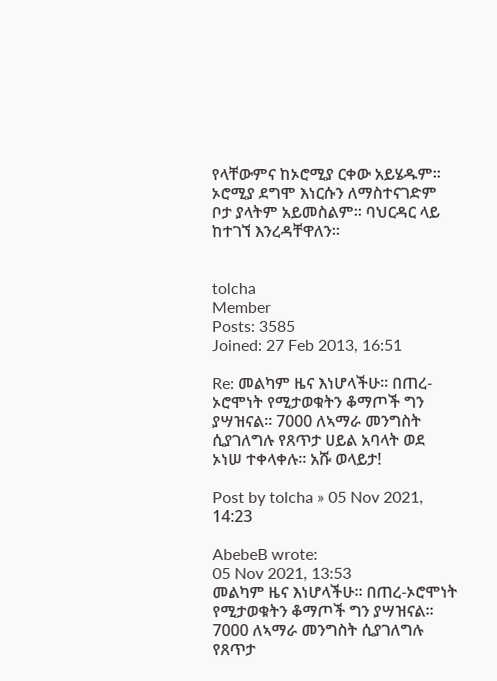የላቸውምና ከኦሮሚያ ርቀው አይሄዱም፡፡ ኦሮሚያ ደግሞ እነርሱን ለማስተናገድም ቦታ ያላትም አይመስልም፡፡ ባህርዳር ላይ ከተገኘ እንረዳቸዋለን፡፡


tolcha
Member
Posts: 3585
Joined: 27 Feb 2013, 16:51

Re: መልካም ዜና እነሆላችሁ፡፡ በጠረ-ኦሮሞነት የሚታወቁትን ቆማጦች ግን ያሣዝናል፡፡ 7000 ለኣማራ መንግስት ሲያገለግሉ የጸጥታ ሀይል አባላት ወደ ኦነሠ ተቀላቀሉ፡፡ አሹ ወላይታ!

Post by tolcha » 05 Nov 2021, 14:23

AbebeB wrote:
05 Nov 2021, 13:53
መልካም ዜና እነሆላችሁ፡፡ በጠረ-ኦሮሞነት የሚታወቁትን ቆማጦች ግን ያሣዝናል፡፡ 7000 ለኣማራ መንግስት ሲያገለግሉ የጸጥታ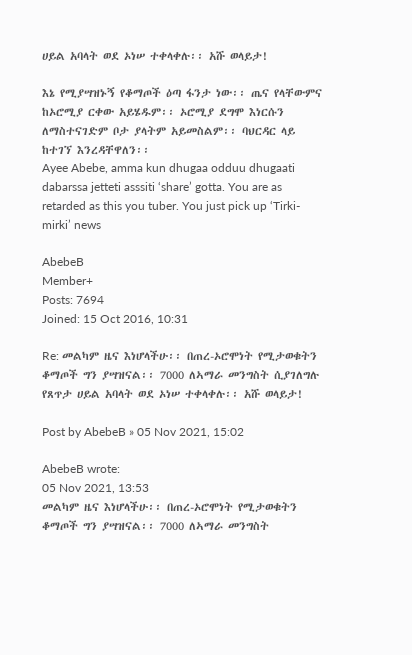ሀይል አባላት ወደ ኦነሠ ተቀላቀሉ፡፡ አሹ ወላይታ!

እኔ የሚያሣዝኑኝ የቆማጦች ዕጣ ፋንታ ነው፡፡ ጤና የላቸውምና ከኦሮሚያ ርቀው አይሄዱም፡፡ ኦሮሚያ ደግሞ እነርሱን ለማስተናገድም ቦታ ያላትም አይመስልም፡፡ ባህርዳር ላይ ከተገኘ እንረዳቸዋለን፡፡
Ayee Abebe, amma kun dhugaa odduu dhugaati dabarssa jetteti asssiti ‘share’ gotta. You are as retarded as this you tuber. You just pick up ‘Tirki-mirki’ news

AbebeB
Member+
Posts: 7694
Joined: 15 Oct 2016, 10:31

Re: መልካም ዜና እነሆላችሁ፡፡ በጠረ-ኦሮሞነት የሚታወቁትን ቆማጦች ግን ያሣዝናል፡፡ 7000 ለኣማራ መንግስት ሲያገለግሉ የጸጥታ ሀይል አባላት ወደ ኦነሠ ተቀላቀሉ፡፡ አሹ ወላይታ!

Post by AbebeB » 05 Nov 2021, 15:02

AbebeB wrote:
05 Nov 2021, 13:53
መልካም ዜና እነሆላችሁ፡፡ በጠረ-ኦሮሞነት የሚታወቁትን ቆማጦች ግን ያሣዝናል፡፡ 7000 ለኣማራ መንግስት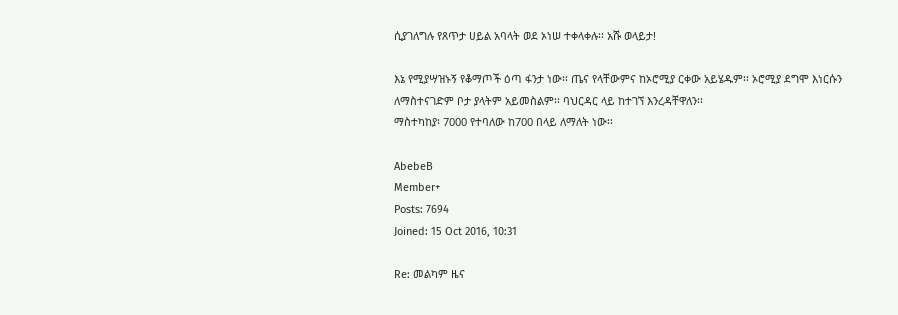ሲያገለግሉ የጸጥታ ሀይል አባላት ወደ ኦነሠ ተቀላቀሉ፡፡ አሹ ወላይታ!

እኔ የሚያሣዝኑኝ የቆማጦች ዕጣ ፋንታ ነው፡፡ ጤና የላቸውምና ከኦሮሚያ ርቀው አይሄዱም፡፡ ኦሮሚያ ደግሞ እነርሱን ለማስተናገድም ቦታ ያላትም አይመስልም፡፡ ባህርዳር ላይ ከተገኘ እንረዳቸዋለን፡፡
ማስተካከያ፡ 7000 የተባለው ከ700 በላይ ለማለት ነው፡፡

AbebeB
Member+
Posts: 7694
Joined: 15 Oct 2016, 10:31

Re: መልካም ዜና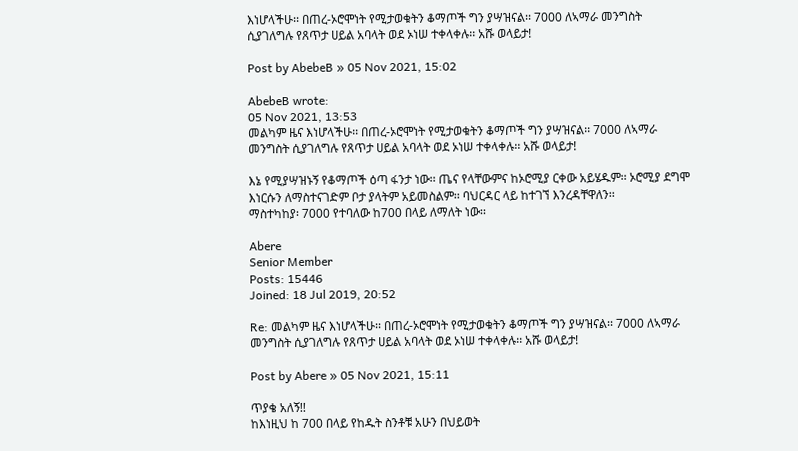እነሆላችሁ፡፡ በጠረ-ኦሮሞነት የሚታወቁትን ቆማጦች ግን ያሣዝናል፡፡ 7000 ለኣማራ መንግስት ሲያገለግሉ የጸጥታ ሀይል አባላት ወደ ኦነሠ ተቀላቀሉ፡፡ አሹ ወላይታ!

Post by AbebeB » 05 Nov 2021, 15:02

AbebeB wrote:
05 Nov 2021, 13:53
መልካም ዜና እነሆላችሁ፡፡ በጠረ-ኦሮሞነት የሚታወቁትን ቆማጦች ግን ያሣዝናል፡፡ 7000 ለኣማራ መንግስት ሲያገለግሉ የጸጥታ ሀይል አባላት ወደ ኦነሠ ተቀላቀሉ፡፡ አሹ ወላይታ!

እኔ የሚያሣዝኑኝ የቆማጦች ዕጣ ፋንታ ነው፡፡ ጤና የላቸውምና ከኦሮሚያ ርቀው አይሄዱም፡፡ ኦሮሚያ ደግሞ እነርሱን ለማስተናገድም ቦታ ያላትም አይመስልም፡፡ ባህርዳር ላይ ከተገኘ እንረዳቸዋለን፡፡
ማስተካከያ፡ 7000 የተባለው ከ700 በላይ ለማለት ነው፡፡

Abere
Senior Member
Posts: 15446
Joined: 18 Jul 2019, 20:52

Re: መልካም ዜና እነሆላችሁ፡፡ በጠረ-ኦሮሞነት የሚታወቁትን ቆማጦች ግን ያሣዝናል፡፡ 7000 ለኣማራ መንግስት ሲያገለግሉ የጸጥታ ሀይል አባላት ወደ ኦነሠ ተቀላቀሉ፡፡ አሹ ወላይታ!

Post by Abere » 05 Nov 2021, 15:11

ጥያቄ አለኝ!!
ከእነዚህ ከ 700 በላይ የከዱት ስንቶቹ አሁን በህይወት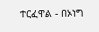ተርፈዋል - በኦነግ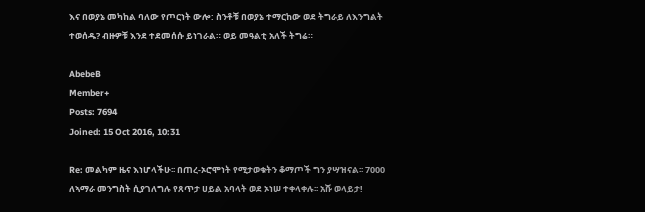እና በወያኔ መካከል ባለው የጦርነት ውሎ: ስንቶቹ በወያኔ ተማርከው ወደ ትግራይ ለእንግልት ተወሰዱ? ብዙዎቹ እንደ ተደመሰሱ ይነገራል። ወይ መዓልቲ አለች ትግሬ።

AbebeB
Member+
Posts: 7694
Joined: 15 Oct 2016, 10:31

Re: መልካም ዜና እነሆላችሁ፡፡ በጠረ-ኦሮሞነት የሚታወቁትን ቆማጦች ግን ያሣዝናል፡፡ 7000 ለኣማራ መንግስት ሲያገለግሉ የጸጥታ ሀይል አባላት ወደ ኦነሠ ተቀላቀሉ፡፡ አሹ ወላይታ!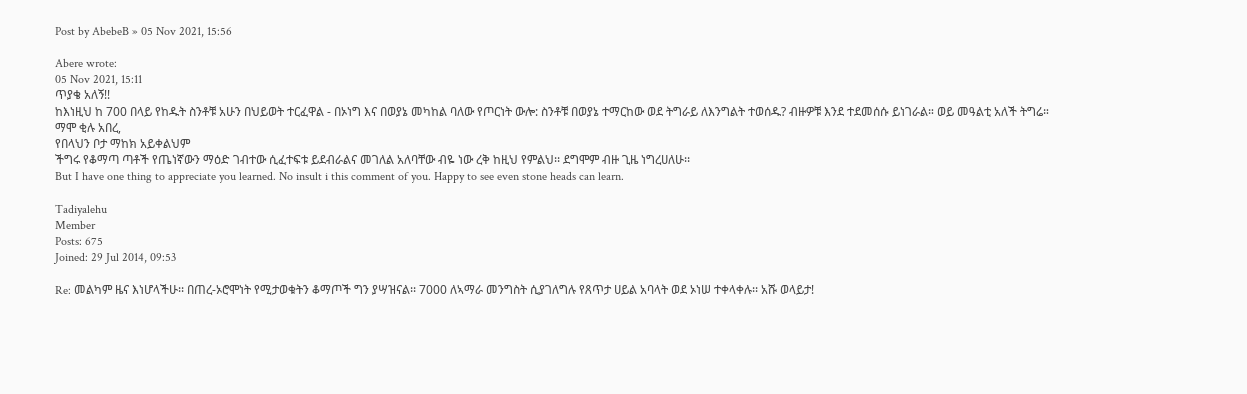Post by AbebeB » 05 Nov 2021, 15:56

Abere wrote:
05 Nov 2021, 15:11
ጥያቄ አለኝ!!
ከእነዚህ ከ 700 በላይ የከዱት ስንቶቹ አሁን በህይወት ተርፈዋል - በኦነግ እና በወያኔ መካከል ባለው የጦርነት ውሎ: ስንቶቹ በወያኔ ተማርከው ወደ ትግራይ ለእንግልት ተወሰዱ? ብዙዎቹ እንደ ተደመሰሱ ይነገራል። ወይ መዓልቲ አለች ትግሬ።
ማሞ ቂሉ አበረ,
የበላህን ቦታ ማከክ አይቀልህም
ችግሩ የቆማጣ ጣቶች የጤነኛውን ማዕድ ገብተው ሲፈተፍቱ ይደብራልና መገለል አለባቸው ብዬ ነው ረቅ ከዚህ የምልህ፡፡ ደግሞም ብዙ ጊዜ ነግረሀለሁ፡፡
But I have one thing to appreciate you learned. No insult i this comment of you. Happy to see even stone heads can learn.

Tadiyalehu
Member
Posts: 675
Joined: 29 Jul 2014, 09:53

Re: መልካም ዜና እነሆላችሁ፡፡ በጠረ-ኦሮሞነት የሚታወቁትን ቆማጦች ግን ያሣዝናል፡፡ 7000 ለኣማራ መንግስት ሲያገለግሉ የጸጥታ ሀይል አባላት ወደ ኦነሠ ተቀላቀሉ፡፡ አሹ ወላይታ!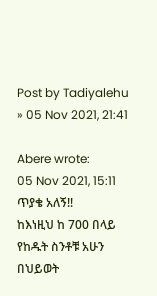Post by Tadiyalehu » 05 Nov 2021, 21:41

Abere wrote:
05 Nov 2021, 15:11
ጥያቄ አለኝ!!
ከእነዚህ ከ 700 በላይ የከዱት ስንቶቹ አሁን በህይወት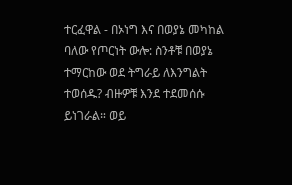ተርፈዋል - በኦነግ እና በወያኔ መካከል ባለው የጦርነት ውሎ: ስንቶቹ በወያኔ ተማርከው ወደ ትግራይ ለእንግልት ተወሰዱ? ብዙዎቹ እንደ ተደመሰሱ ይነገራል። ወይ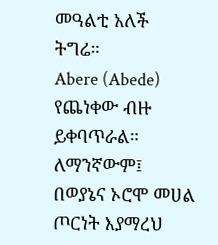መዓልቲ አለች ትግሬ።
Abere (Abede)
የጨነቀው ብዙ ይቀባጥራል። ለማንኛውም፤
በወያኔና ኦሮሞ መሀል ጦርነት እያማረህ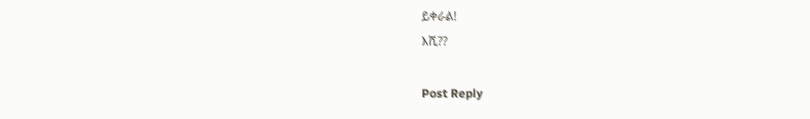ይቀራል!
እሺ??

Post Reply